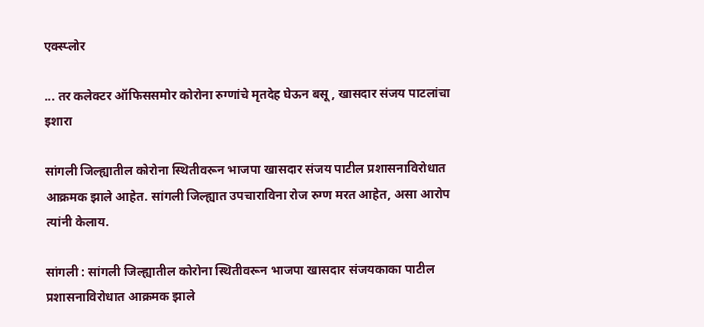एक्स्प्लोर

... तर कलेक्टर ऑफिससमोर कोरोना रुग्णांचे मृतदेह घेऊन बसू, खासदार संजय पाटलांचा इशारा

सांगली जिल्ह्यातील कोरोना स्थितीवरून भाजपा खासदार संजय पाटील प्रशासनाविरोधात आक्रमक झाले आहेत. सांगली जिल्ह्यात उपचाराविना रोज रुग्ण मरत आहेत, असा आरोप त्यांनी केलाय.

सांगली : सांगली जिल्ह्यातील कोरोना स्थितीवरून भाजपा खासदार संजयकाका पाटील प्रशासनाविरोधात आक्रमक झाले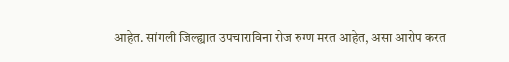आहेत. सांगली जिल्ह्यात उपचाराविना रोज रुग्ण मरत आहेत, असा आरोप करत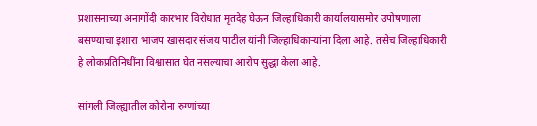प्रशासनाच्या अनागोंदी कारभार विरोधात मृतदेह घेऊन जिल्हाधिकारी कार्यालयासमोर उपोषणाला बसण्याचा इशारा भाजप खासदार संजय पाटील यांनी जिल्हाधिकाऱ्यांना दिला आहे. तसेच जिल्हाधिकारी हे लोकप्रतिनिधींना विश्वासात घेत नसल्याचा आरोप सुद्धा केला आहे.

सांगली जिल्ह्यातील कोरोना रुग्णांच्या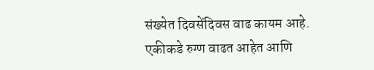संख्येत दिवसेंदिवस वाढ कायम आहे. एकीकडे रुग्ण वाढत आहेत आणि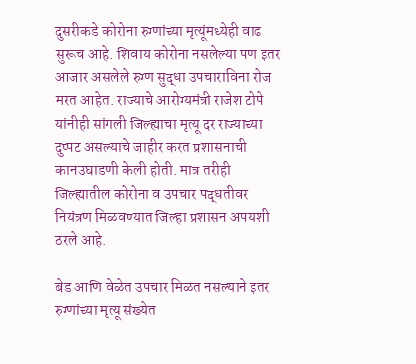दुसरीकडे कोरोना रुग्णांच्या मृत्यूंमध्येही वाढ सुरूच आहे. शिवाय कोरोना नसलेल्या पण इतर आजार असलेले रुग्ण सुद्धा उपचाराविना रोज मरत आहेत. राज्याचे आरोग्यमंत्री राजेश टोपे यांनीही सांगली जिल्ह्याचा मृत्यू दर राज्याच्या दुप्पट असल्याचे जाहीर करत प्रशासनाची कानउघाडणी केली होती. मात्र तरीही जिल्ह्यातील कोरोना व उपचार पद्धतीवर नियंत्रण मिळवण्यात जिल्हा प्रशासन अपयशी ठरले आहे.

बेड आणि वेळेत उपचार मिळत नसल्याने इतर रुग्णांच्या मृत्यू संख्येत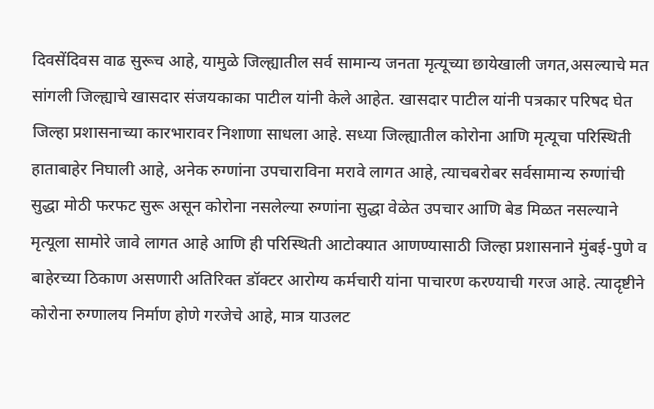दिवसेंदिवस वाढ सुरूच आहे, यामुळे जिल्ह्यातील सर्व सामान्य जनता मृत्यूच्या छायेखाली जगत,असल्याचे मत सांगली जिल्ह्याचे खासदार संजयकाका पाटील यांनी केले आहेत. खासदार पाटील यांनी पत्रकार परिषद घेत जिल्हा प्रशासनाच्या कारभारावर निशाणा साधला आहे. सध्या जिल्ह्यातील कोरोना आणि मृत्यूचा परिस्थिती हाताबाहेर निघाली आहे, अनेक रुग्णांना उपचाराविना मरावे लागत आहे, त्याचबरोबर सर्वसामान्य रुग्णांची सुद्धा मोठी फरफट सुरू असून कोरोना नसलेल्या रुग्णांना सुद्धा वेळेत उपचार आणि बेड मिळत नसल्याने मृत्यूला सामोरे जावे लागत आहे आणि ही परिस्थिती आटोक्यात आणण्यासाठी जिल्हा प्रशासनाने मुंबई-पुणे व बाहेरच्या ठिकाण असणारी अतिरिक्त डॉक्टर आरोग्य कर्मचारी यांना पाचारण करण्याची गरज आहे. त्यादृष्टीने कोरोना रुग्णालय निर्माण होणे गरजेचे आहे, मात्र याउलट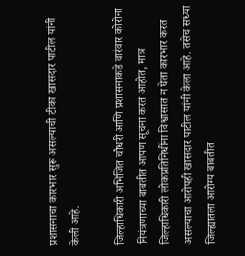प्रशासनाचा कारभार सुरू असल्याची टीका खासदार पाटील यांनी केली आहे.

जिल्हाधिकारी अभिजित चौधरी आणि प्रशासनाकडे वारंवार कोरोना नियंत्रणाच्या बाबतीत आपण सूचना करत आहोत, मात्र जिल्हाधिकारी लोकप्रतिनिधींना विश्वासात न घेता कारभार करत असल्याचा आरोपही खासदार पाटील यांनी केला आहे. तसेच सध्या जिल्ह्यातला आरोग्य बाबतीत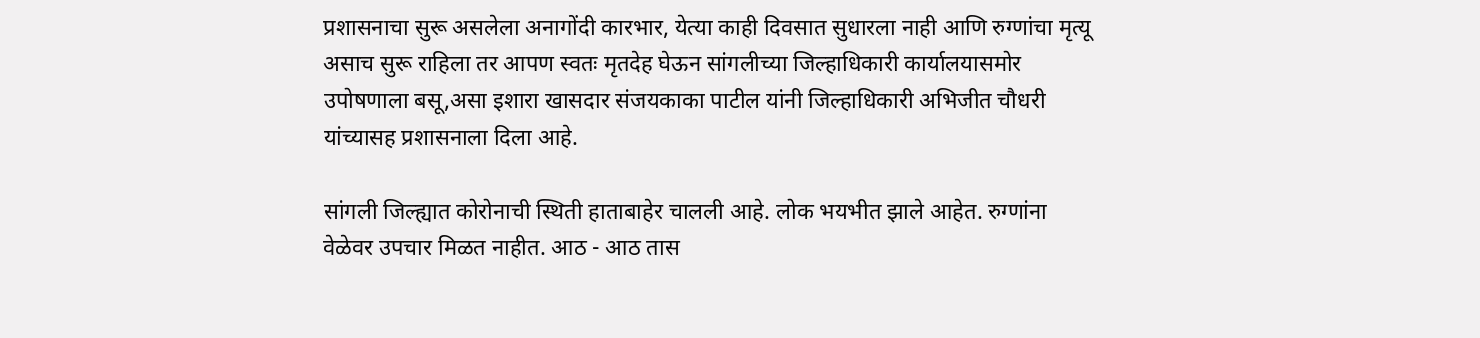प्रशासनाचा सुरू असलेला अनागोंदी कारभार, येत्या काही दिवसात सुधारला नाही आणि रुग्णांचा मृत्यू असाच सुरू राहिला तर आपण स्वतः मृतदेह घेऊन सांगलीच्या जिल्हाधिकारी कार्यालयासमोर उपोषणाला बसू,असा इशारा खासदार संजयकाका पाटील यांनी जिल्हाधिकारी अभिजीत चौधरी यांच्यासह प्रशासनाला दिला आहे.

सांगली जिल्ह्यात कोरोनाची स्थिती हाताबाहेर चालली आहे. लोक भयभीत झाले आहेत. रुग्णांना वेळेवर उपचार मिळत नाहीत. आठ - आठ तास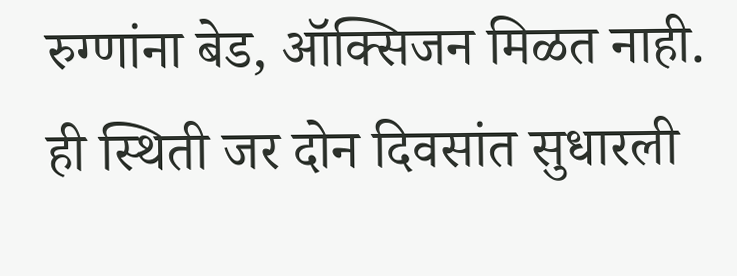रुग्णांना बेड, ऑक्सिजन मिळत नाही. ही स्थिती जर दोन दिवसांत सुधारली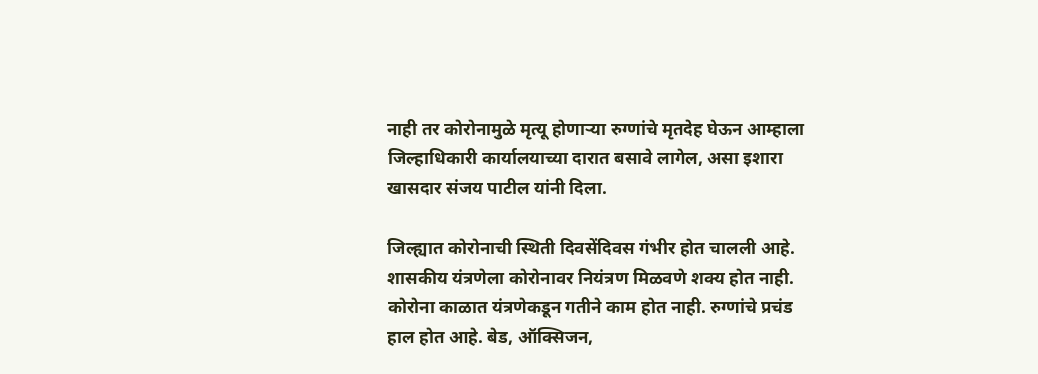नाही तर कोरोनामुळे मृत्यू होणाऱ्या रुग्णांचे मृतदेह घेऊन आम्हाला जिल्हाधिकारी कार्यालयाच्या दारात बसावे लागेल, असा इशारा खासदार संजय पाटील यांनी दिला.

जिल्ह्यात कोरोनाची स्थिती दिवसेंदिवस गंभीर होत चालली आहे. शासकीय यंत्रणेला कोरोनावर नियंत्रण मिळवणे शक्य होत नाही. कोरोना काळात यंत्रणेकडून गतीने काम होत नाही. रुग्णांचे प्रचंड हाल होत आहे. बेड, ऑक्सिजन,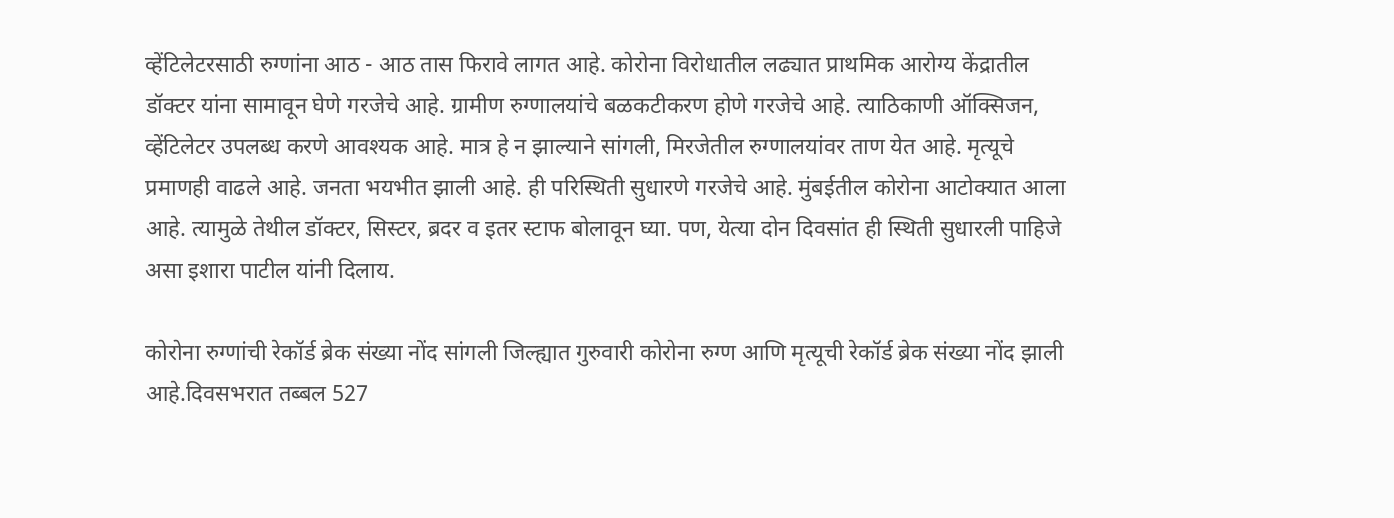व्हेंटिलेटरसाठी रुग्णांना आठ - आठ तास फिरावे लागत आहे. कोरोना विरोधातील लढ्यात प्राथमिक आरोग्य केंद्रातील डॉक्टर यांना सामावून घेणे गरजेचे आहे. ग्रामीण रुग्णालयांचे बळकटीकरण होणे गरजेचे आहे. त्याठिकाणी ऑक्सिजन, व्हेंटिलेटर उपलब्ध करणे आवश्यक आहे. मात्र हे न झाल्याने सांगली, मिरजेतील रुग्णालयांवर ताण येत आहे. मृत्यूचे प्रमाणही वाढले आहे. जनता भयभीत झाली आहे. ही परिस्थिती सुधारणे गरजेचे आहे. मुंबईतील कोरोना आटोक्यात आला आहे. त्यामुळे तेथील डॉक्टर, सिस्टर, ब्रदर व इतर स्टाफ बोलावून घ्या. पण, येत्या दोन दिवसांत ही स्थिती सुधारली पाहिजे असा इशारा पाटील यांनी दिलाय.

कोरोना रुग्णांची रेकॉर्ड ब्रेक संख्या नोंद सांगली जिल्ह्यात गुरुवारी कोरोना रुग्ण आणि मृत्यूची रेकॉर्ड ब्रेक संख्या नोंद झाली आहे.दिवसभरात तब्बल 527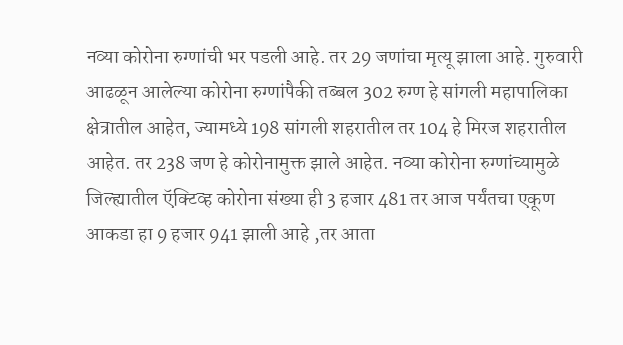नव्या कोरोना रुग्णांची भर पडली आहे. तर 29 जणांचा मृत्यू झाला आहे. गुरुवारी आढळून आलेल्या कोरोना रुग्णांपैकी तब्बल 302 रुग्ण हे सांगली महापालिका क्षेत्रातील आहेत, ज्यामध्ये 198 सांगली शहरातील तर 104 हे मिरज शहरातील आहेत. तर 238 जण हे कोरोनामुक्त झाले आहेत. नव्या कोरोना रुग्णांच्यामुळे जिल्ह्यातील ऍक्टिव्ह कोरोना संख्या ही 3 हजार 481 तर आज पर्यंतचा एकूण आकडा हा 9 हजार 941 झाली आहे ,तर आता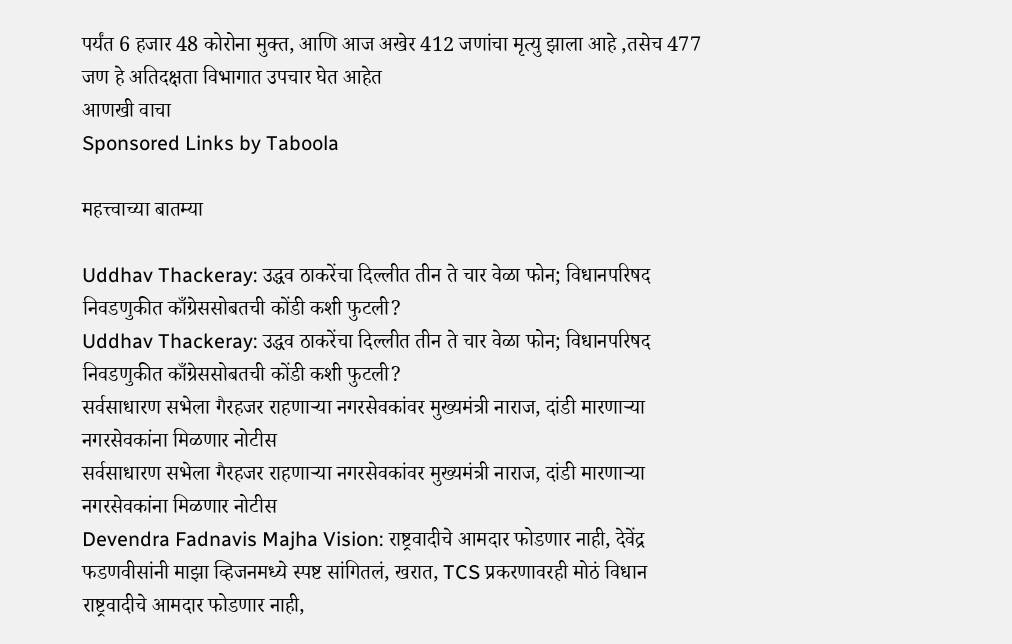पर्यंत 6 हजार 48 कोरोना मुक्त, आणि आज अखेर 412 जणांचा मृत्यु झाला आहे ,तसेच 477 जण हे अतिदक्षता विभागात उपचार घेत आहेत
आणखी वाचा
Sponsored Links by Taboola

महत्त्वाच्या बातम्या

Uddhav Thackeray: उद्धव ठाकरेंचा दिल्लीत तीन ते चार वेळा फोन; विधानपरिषद निवडणुकीत काँग्रेससोबतची कोंडी कशी फुटली?
Uddhav Thackeray: उद्धव ठाकरेंचा दिल्लीत तीन ते चार वेळा फोन; विधानपरिषद निवडणुकीत काँग्रेससोबतची कोंडी कशी फुटली?
सर्वसाधारण सभेला गैरहजर राहणाऱ्या नगरसेवकांवर मुख्यमंत्री नाराज, दांडी मारणाऱ्या नगरसेवकांना मिळणार नोटीस
सर्वसाधारण सभेला गैरहजर राहणाऱ्या नगरसेवकांवर मुख्यमंत्री नाराज, दांडी मारणाऱ्या नगरसेवकांना मिळणार नोटीस
Devendra Fadnavis Majha Vision: राष्ट्रवादीचे आमदार फोडणार नाही, देवेंद्र फडणवीसांनी माझा व्हिजनमध्ये स्पष्ट सांगितलं, खरात, TCS प्रकरणावरही मोठं विधान
राष्ट्रवादीचे आमदार फोडणार नाही,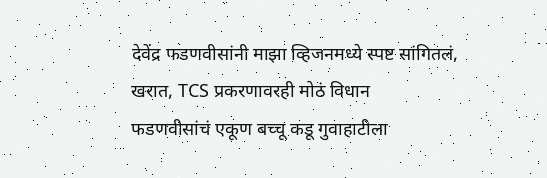देवेंद्र फडणवीसांनी माझा व्हिजनमध्ये स्पष्ट सांगितलं, खरात, TCS प्रकरणावरही मोठं विधान
फडणवीसांचं एकूण बच्चू कडू गुवाहाटीला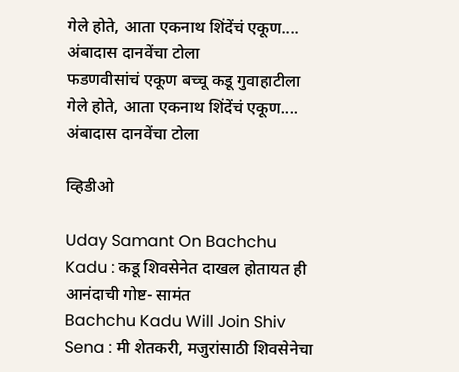गेले होते, आता एकनाथ शिंदेंचं एकूण.... अंबादास दानवेंचा टोला
फडणवीसांचं एकूण बच्चू कडू गुवाहाटीला गेले होते, आता एकनाथ शिंदेंचं एकूण.... अंबादास दानवेंचा टोला

व्हिडीओ

Uday Samant On Bachchu Kadu : कडू शिवसेनेत दाखल होतायत ही आनंदाची गोष्ट- सामंत
Bachchu Kadu Will Join Shiv Sena : मी शेतकरी, मजुरांसाठी शिवसेनेचा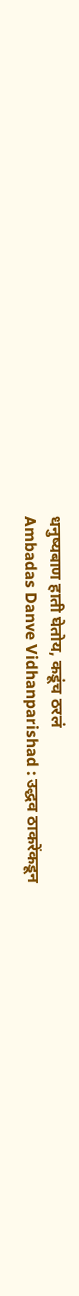धनुष्यबाण हाती घेतोय, कडूंच ठरलं
Ambadas Danve Vidhanparishad : उद्धव ठाकरेंकडून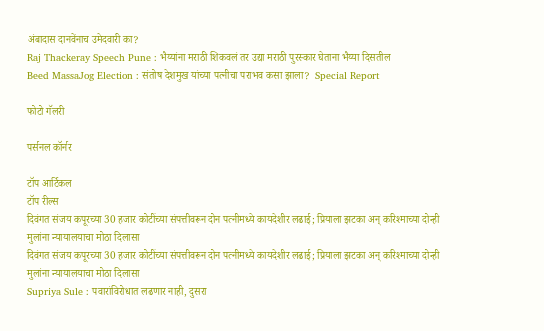अंबादास दानवेंनाच उमेदवारी का?
Raj Thackeray Speech Pune : भैय्यांना मराठी शिकवलं तर उद्या मराठी पुरस्कार घेताना भैय्या दिसतील
Beed MassaJog Election : संतोष देशमुख यांच्या पत्नीचा पराभव कसा झाला?  Special Report

फोटो गॅलरी

पर्सनल कॉर्नर

टॉप आर्टिकल
टॉप रील्स
दिवंगत संजय कपूरच्या 30 हजार कोटींच्या संपत्तीवरून दोन पत्नीमध्ये कायदेशीर लढाई; प्रियाला झटका अन् करिश्माच्या दोन्ही मुलांना न्यायालयाचा मोठा दिलासा
दिवंगत संजय कपूरच्या 30 हजार कोटींच्या संपत्तीवरून दोन पत्नीमध्ये कायदेशीर लढाई; प्रियाला झटका अन् करिश्माच्या दोन्ही मुलांना न्यायालयाचा मोठा दिलासा
Supriya Sule : पवारांविरोधात लढणार नाही, दुसरा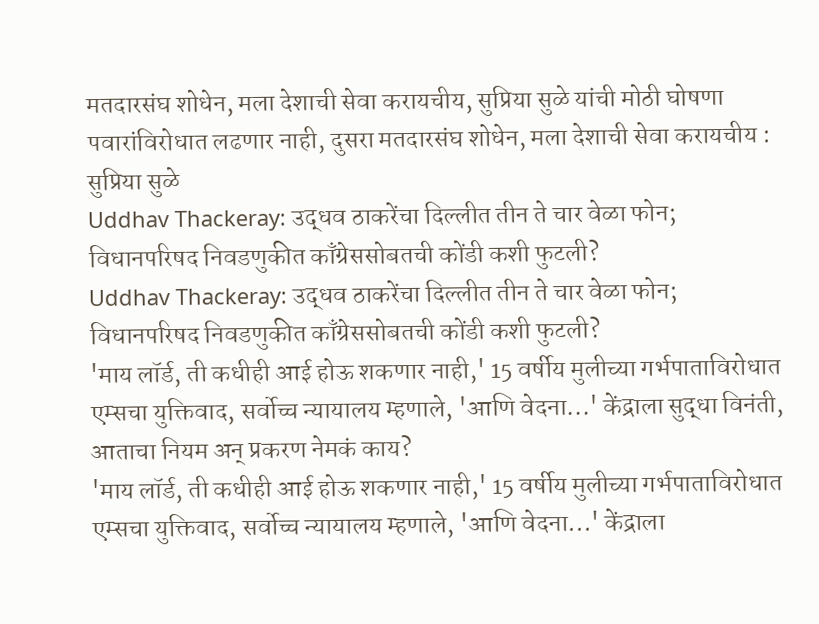मतदारसंघ शोधेन, मला देशाची सेवा करायचीय, सुप्रिया सुळे यांची मोठी घोषणा
पवारांविरोधात लढणार नाही, दुसरा मतदारसंघ शोधेन, मला देशाची सेवा करायचीय : सुप्रिया सुळे
Uddhav Thackeray: उद्धव ठाकरेंचा दिल्लीत तीन ते चार वेळा फोन; विधानपरिषद निवडणुकीत काँग्रेससोबतची कोंडी कशी फुटली?
Uddhav Thackeray: उद्धव ठाकरेंचा दिल्लीत तीन ते चार वेळा फोन; विधानपरिषद निवडणुकीत काँग्रेससोबतची कोंडी कशी फुटली?
'माय लॉर्ड, ती कधीही आई होऊ शकणार नाही,' 15 वर्षीय मुलीच्या गर्भपाताविरोधात एम्सचा युक्तिवाद, सर्वोच्च न्यायालय म्हणाले, 'आणि वेदना...' केंद्राला सुद्धा विनंती, आताचा नियम अन् प्रकरण नेमकं काय?
'माय लॉर्ड, ती कधीही आई होऊ शकणार नाही,' 15 वर्षीय मुलीच्या गर्भपाताविरोधात एम्सचा युक्तिवाद, सर्वोच्च न्यायालय म्हणाले, 'आणि वेदना...' केंद्राला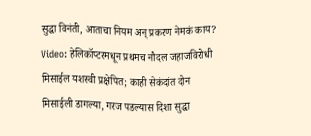सुद्धा विनंती, आताचा नियम अन् प्रकरण नेमकं काय?
Video: हेलिकॉप्टरमधून प्रथमच नौदल जहाजविरोधी मिसाईल यशस्वी प्रक्षेपित; काही सेकंदांत दोन मिसाईली डागल्या, गरज पडल्यास दिशा सुद्धा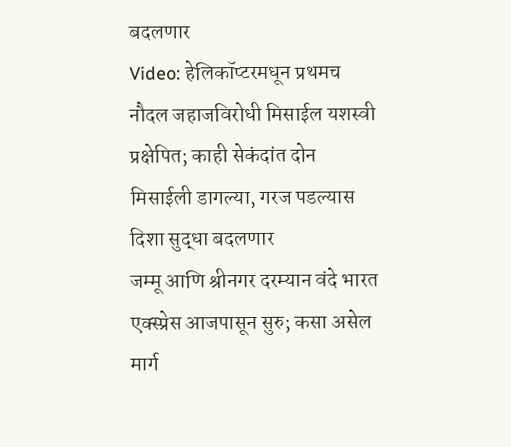बदलणार
Video: हेलिकॉप्टरमधून प्रथमच नौदल जहाजविरोधी मिसाईल यशस्वी प्रक्षेपित; काही सेकंदांत दोन मिसाईली डागल्या, गरज पडल्यास दिशा सुद्धा बदलणार
जम्मू आणि श्रीनगर दरम्यान वंदे भारत एक्स्प्रेस आजपासून सुरु; कसा असेल मार्ग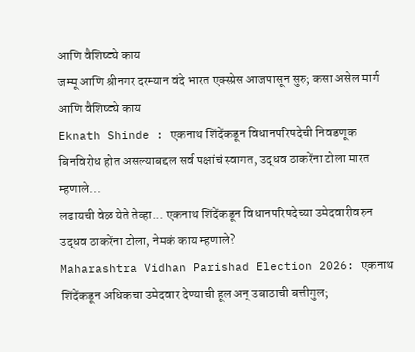आणि वैशिष्ट्ये काय
जम्मू आणि श्रीनगर दरम्यान वंदे भारत एक्स्प्रेस आजपासून सुरु; कसा असेल मार्ग आणि वैशिष्ट्ये काय
Eknath Shinde : एकनाथ शिंदेंकडून विधानपरिषदेची निवडणूक बिनविरोध होत असल्याबद्दल सर्व पक्षांचं स्वागत, उद्धव ठाकरेंना टोला मारत म्हणाले...
लढायची वेळ येते तेव्हा... एकनाथ शिंदेंकडून विधानपरिषदेच्या उमेदवारीवरुन उद्धव ठाकरेंना टोला, नेमकं काय म्हणाले?
Maharashtra Vidhan Parishad Election 2026: एकनाथ शिंदेंकडून अधिकचा उमेदवार देण्याची हूल अन् उबाठाची बत्तीगुल;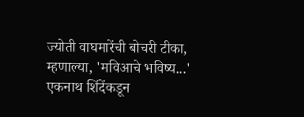ज्योती वाघमारेंची बोचरी टीका, म्हणाल्या, 'मविआचे भविष्य...'
एकनाथ शिंदेंकडून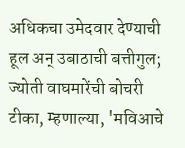अधिकचा उमेदवार देण्याची हूल अन् उबाठाची बत्तीगुल; ज्योती वाघमारेंची बोचरी टीका, म्हणाल्या, 'मविआचे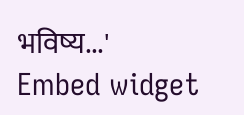भविष्य...'
Embed widget